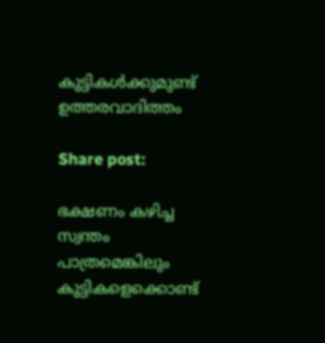കുട്ടികൾക്കുമുണ്ട് ഉത്തരവാദിത്തം

Share post:

ഭക്ഷണം കഴിച്ച സ്വന്തം പാത്രമെങ്കിലും കുട്ടികളെക്കൊണ്ട്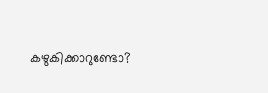കഴുകിക്കാറുണ്ടോ?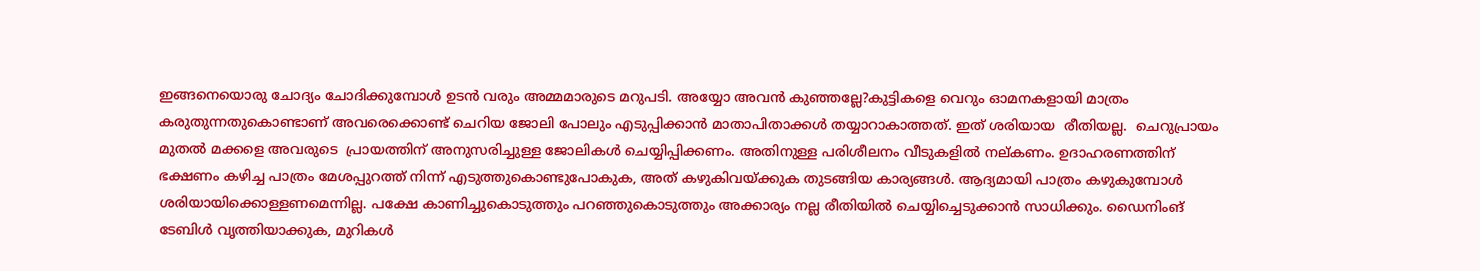ഇങ്ങനെയൊരു ചോദ്യം ചോദിക്കുമ്പോൾ ഉടൻ വരും അമ്മമാരുടെ മറുപടി. അയ്യോ അവൻ കുഞ്ഞല്ലേ?കുട്ടികളെ വെറും ഓമനകളായി മാത്രം  കരുതുന്നതുകൊണ്ടാണ് അവരെക്കൊണ്ട് ചെറിയ ജോലി പോലും എടുപ്പിക്കാൻ മാതാപിതാക്കൾ തയ്യാറാകാത്തത്. ഇത് ശരിയായ  രീതിയല്ല.  ചെറുപ്രായം മുതൽ മക്കളെ അവരുടെ  പ്രായത്തിന് അനുസരിച്ചുള്ള ജോലികൾ ചെയ്യിപ്പിക്കണം. അതിനുള്ള പരിശീലനം വീടുകളിൽ നല്കണം. ഉദാഹരണത്തിന് ഭക്ഷണം കഴിച്ച പാത്രം മേശപ്പുറത്ത് നിന്ന് എടുത്തുകൊണ്ടുപോകുക, അത് കഴുകിവയ്ക്കുക തുടങ്ങിയ കാര്യങ്ങൾ. ആദ്യമായി പാത്രം കഴുകുമ്പോൾ ശരിയായിക്കൊള്ളണമെന്നില്ല. പക്ഷേ കാണിച്ചുകൊടുത്തും പറഞ്ഞുകൊടുത്തും അക്കാര്യം നല്ല രീതിയിൽ ചെയ്യിച്ചെടുക്കാൻ സാധിക്കും. ഡൈനിംങ് ടേബിൾ വൃത്തിയാക്കുക, മുറികൾ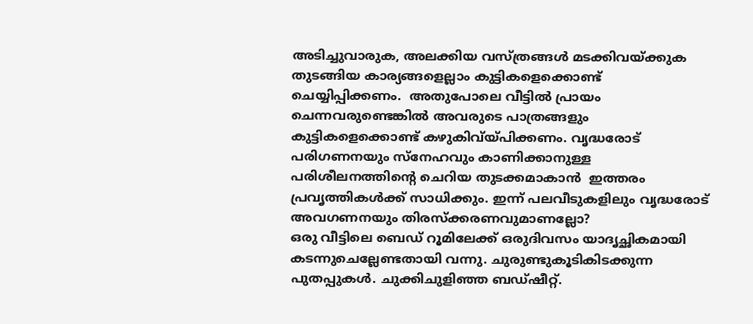അടിച്ചുവാരുക, അലക്കിയ വസ്ത്രങ്ങൾ മടക്കിവയ്ക്കുക  തുടങ്ങിയ കാര്യങ്ങളെല്ലാം കുട്ടികളെക്കൊണ്ട് ചെയ്യിപ്പിക്കണം.  അതുപോലെ വീട്ടിൽ പ്രായം ചെന്നവരുണ്ടെങ്കിൽ അവരുടെ പാത്രങ്ങളും കുട്ടികളെക്കൊണ്ട് കഴുകിവ്യ്പിക്കണം. വൃദ്ധരോട് പരിഗണനയും സ്നേഹവും കാണിക്കാനുള്ള പരിശീലനത്തിന്റെ ചെറിയ തുടക്കമാകാൻ  ഇത്തരം പ്രവൃത്തികൾക്ക് സാധിക്കും. ഇന്ന് പലവീടുകളിലും വൃദ്ധരോട് അവഗണനയും തിരസ്‌ക്കരണവുമാണല്ലോ?
ഒരു വീട്ടിലെ ബെഡ് റൂമിലേക്ക് ഒരുദിവസം യാദൃച്ഛികമായി കടന്നുചെല്ലേണ്ടതായി വന്നു. ചുരുണ്ടുകൂടികിടക്കുന്ന പുതപ്പുകൾ. ചുക്കിചുളിഞ്ഞ ബഡ്ഷീറ്റ്.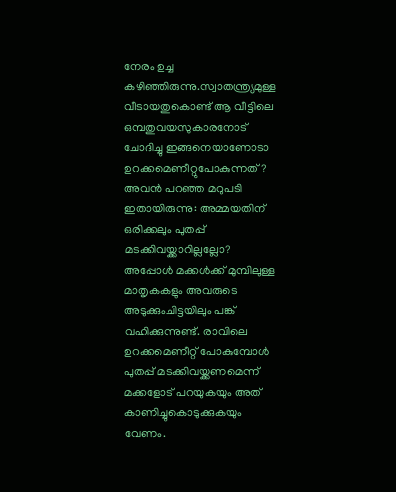നേരം ഉച്ച കഴിഞ്ഞിരുന്നു.സ്വാതന്ത്ര്യമുള്ള വീടായതുകൊണ്ട് ആ വീട്ടിലെ ഒമ്പതുവയസുകാരനോട് ചോദിച്ചു ഇങ്ങനെയാണോടാ ഉറക്കമെണീറ്റുപോകുന്നത്? അവൻ പറഞ്ഞ മറുപടി ഇതായിരുന്നു: അമ്മയതിന് ഒരിക്കലും പുതപ്പ് മടക്കിവയ്ക്കാറില്ലല്ലോ?  അപ്പോൾ മക്കൾക്ക് മുമ്പിലുള്ള മാതൃകകളും അവരുടെ അടുക്കുംചിട്ടയിലും പങ്ക് വഹിക്കുന്നുണ്ട്. രാവിലെ ഉറക്കമെണീറ്റ് പോകുമ്പോൾ പുതപ്പ് മടക്കിവയ്ക്കണമെന്ന് മക്കളോട് പറയുകയും അത് കാണിച്ചുകൊടുക്കുകയും വേണം.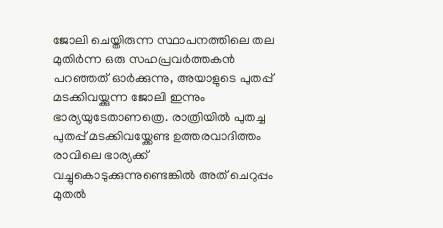ജോലി ചെയ്തിരുന്ന സ്ഥാപനത്തിലെ തല മുതിർന്ന ഒരു സഹപ്രവർത്തകൻ  പറഞ്ഞത് ഓർക്കുന്നു, അയാളുടെ പുതപ്പ് മടക്കിവയ്ക്കുന്ന ജോലി ഇന്നും ഭാര്യയുടേതാണത്രെ. രാത്രിയിൽ പുതച്ച പുതപ്പ് മടക്കിവയ്ക്കേണ്ട ഉത്തരവാദിത്തം രാവിലെ ഭാര്യക്ക് വച്ചുകൊടുക്കുന്നുണ്ടെങ്കിൽ അത് ചെറുപ്പം മുതൽ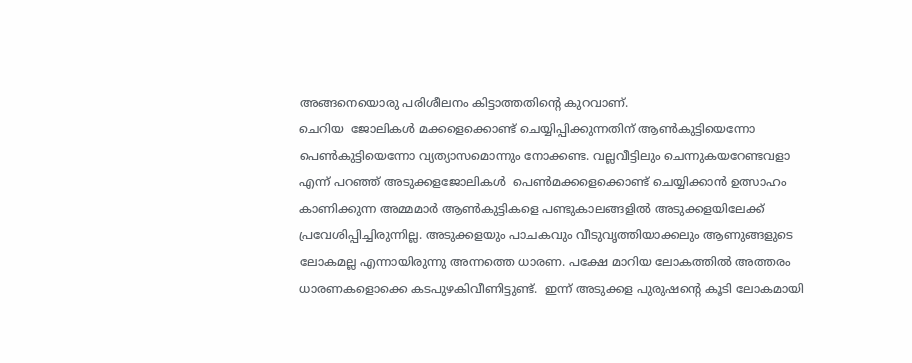അങ്ങനെയൊരു പരിശീലനം കിട്ടാത്തതിന്റെ കുറവാണ്.
ചെറിയ  ജോലികൾ മക്കളെക്കൊണ്ട് ചെയ്യിപ്പിക്കുന്നതിന് ആൺകുട്ടിയെന്നോ  പെൺകുട്ടിയെന്നോ വ്യത്യാസമൊന്നും നോക്കണ്ട. വല്ലവീട്ടിലും ചെന്നുകയറേണ്ടവളാ എന്ന് പറഞ്ഞ് അടുക്കളജോലികൾ  പെൺമക്കളെക്കൊണ്ട് ചെയ്യിക്കാൻ ഉത്സാഹം കാണിക്കുന്ന അമ്മമാർ ആൺകുട്ടികളെ പണ്ടുകാലങ്ങളിൽ അടുക്കളയിലേക്ക് പ്രവേശിപ്പിച്ചിരുന്നില്ല. അടുക്കളയും പാചകവും വീടുവൃത്തിയാക്കലും ആണുങ്ങളുടെ ലോകമല്ല എന്നായിരുന്നു അന്നത്തെ ധാരണ. പക്ഷേ മാറിയ ലോകത്തിൽ അത്തരം ധാരണകളൊക്കെ കടപുഴകിവീണിട്ടുണ്ട്.  ഇന്ന് അടുക്കള പുരുഷന്റെ കൂടി ലോകമായി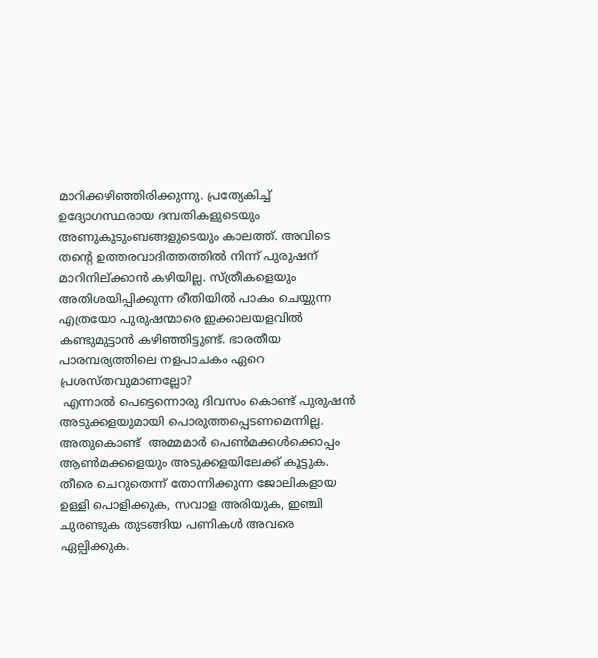മാറിക്കഴിഞ്ഞിരിക്കുന്നു. പ്രത്യേകിച്ച് ഉദ്യോഗസ്ഥരായ ദമ്പതികളുടെയും അണുകുടുംബങ്ങളുടെയും കാലത്ത്. അവിടെ തന്റെ ഉത്തരവാദിത്തത്തിൽ നിന്ന് പുരുഷന് മാറിനില്ക്കാൻ കഴിയില്ല. സ്ത്രീകളെയും അതിശയിപ്പിക്കുന്ന രീതിയിൽ പാകം ചെയ്യുന്ന എത്രയോ പുരുഷന്മാരെ ഇക്കാലയളവിൽ കണ്ടുമുട്ടാൻ കഴിഞ്ഞിട്ടുണ്ട്. ഭാരതീയ പാരമ്പര്യത്തിലെ നളപാചകം ഏറെ പ്രശസ്തവുമാണല്ലോ?
 എന്നാൽ പെട്ടെന്നൊരു ദിവസം കൊണ്ട് പുരുഷൻ അടുക്കളയുമായി പൊരുത്തപ്പെടണമെന്നില്ല. അതുകൊണ്ട്  അമ്മമാർ പെൺമക്കൾക്കൊപ്പം ആൺമക്കളെയും അടുക്കളയിലേക്ക് കൂട്ടുക. തീരെ ചെറുതെന്ന് തോന്നിക്കുന്ന ജോലികളായ ഉള്ളി പൊളിക്കുക, സവാള അരിയുക, ഇഞ്ചി ചുരണ്ടുക തുടങ്ങിയ പണികൾ അവരെ ഏല്പിക്കുക.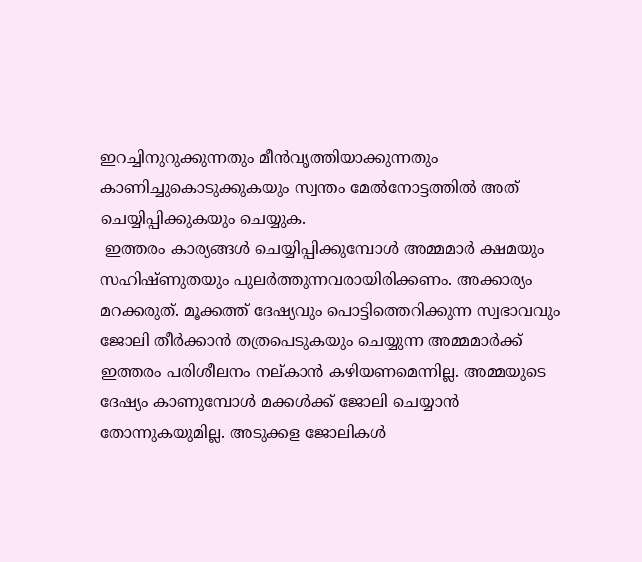ഇറച്ചിനുറുക്കുന്നതും മീൻവൃത്തിയാക്കുന്നതും കാണിച്ചുകൊടുക്കുകയും സ്വന്തം മേൽനോട്ടത്തിൽ അത് ചെയ്യിപ്പിക്കുകയും ചെയ്യുക.
 ഇത്തരം കാര്യങ്ങൾ ചെയ്യിപ്പിക്കുമ്പോൾ അമ്മമാർ ക്ഷമയും സഹിഷ്ണുതയും പുലർത്തുന്നവരായിരിക്കണം. അക്കാര്യം മറക്കരുത്. മൂക്കത്ത് ദേഷ്യവും പൊട്ടിത്തെറിക്കുന്ന സ്വഭാവവും ജോലി തീർക്കാൻ തത്രപെടുകയും ചെയ്യുന്ന അമ്മമാർക്ക് ഇത്തരം പരിശീലനം നല്കാൻ കഴിയണമെന്നില്ല. അമ്മയുടെ ദേഷ്യം കാണുമ്പോൾ മക്കൾക്ക് ജോലി ചെയ്യാൻ തോന്നുകയുമില്ല. അടുക്കള ജോലികൾ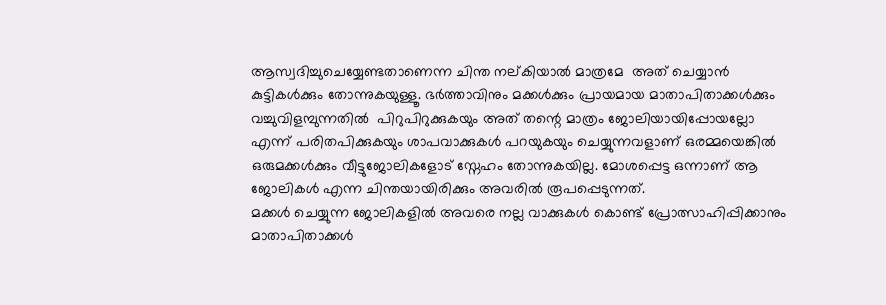ആസ്വദിച്ചുചെയ്യേണ്ടതാണെന്ന ചിന്ത നല്കിയാൽ മാത്രമേ  അത് ചെയ്യാൻ കുട്ടികൾക്കും തോന്നുകയുള്ളൂ. ഭർത്താവിനും മക്കൾക്കും പ്രായമായ മാതാപിതാക്കൾക്കും വച്ചുവിളമ്പുന്നതിൽ  പിറുപിറുക്കുകയും അത് തന്റെ മാത്രം ജോലിയായിപ്പോയല്ലോ എന്ന് പരിതപിക്കുകയും ശാപവാക്കുകൾ പറയുകയും ചെയ്യുന്നവളാണ് ഒരമ്മയെങ്കിൽ ഒരുമക്കൾക്കും വീട്ടുജോലികളോട് സ്നേഹം തോന്നുകയില്ല. മോശപ്പെട്ട ഒന്നാണ് ആ ജോലികൾ എന്ന ചിന്തയായിരിക്കും അവരിൽ രൂപപ്പെടുന്നത്.
മക്കൾ ചെയ്യുന്ന ജോലികളിൽ അവരെ നല്ല വാക്കുകൾ കൊണ്ട് പ്രോത്സാഹിപ്പിക്കാനും മാതാപിതാക്കൾ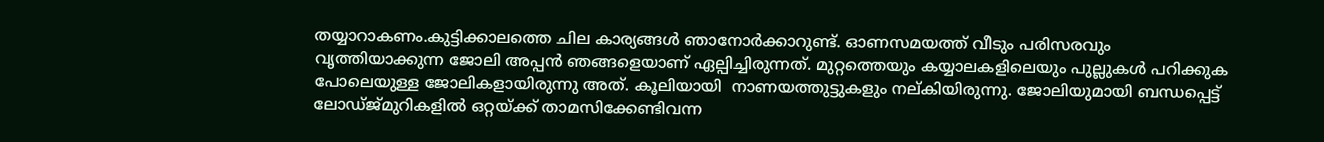തയ്യാറാകണം.കുട്ടിക്കാലത്തെ ചില കാര്യങ്ങൾ ഞാനോർക്കാറുണ്ട്. ഓണസമയത്ത് വീടും പരിസരവും വൃത്തിയാക്കുന്ന ജോലി അപ്പൻ ഞങ്ങളെയാണ് ഏല്പിച്ചിരുന്നത്. മുറ്റത്തെയും കയ്യാലകളിലെയും പുല്ലുകൾ പറിക്കുക പോലെയുള്ള ജോലികളായിരുന്നു അത്. കൂലിയായി  നാണയത്തുട്ടുകളും നല്കിയിരുന്നു. ജോലിയുമായി ബന്ധപ്പെട്ട് ലോഡ്ജ്മുറികളിൽ ഒറ്റയ്ക്ക് താമസിക്കേണ്ടിവന്ന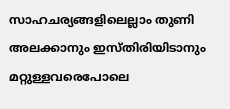സാഹചര്യങ്ങളിലെല്ലാം തുണി അലക്കാനും ഇസ്തിരിയിടാനും മറ്റുള്ളവരെപോലെ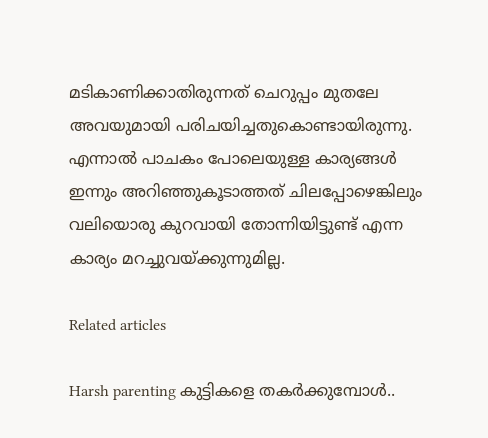മടികാണിക്കാതിരുന്നത് ചെറുപ്പം മുതലേ അവയുമായി പരിചയിച്ചതുകൊണ്ടായിരുന്നു. എന്നാൽ പാചകം പോലെയുള്ള കാര്യങ്ങൾ ഇന്നും അറിഞ്ഞുകൂടാത്തത് ചിലപ്പോഴെങ്കിലും വലിയൊരു കുറവായി തോന്നിയിട്ടുണ്ട് എന്ന കാര്യം മറച്ചുവയ്ക്കുന്നുമില്ല.

Related articles

Harsh parenting കുട്ടികളെ തകർക്കുമ്പോൾ..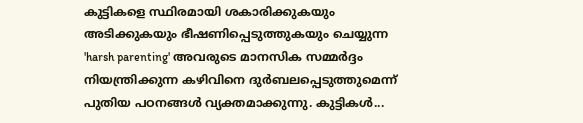കുട്ടികളെ സ്ഥിരമായി ശകാരിക്കുകയും അടിക്കുകയും ഭീഷണിപ്പെടുത്തുകയും ചെയ്യുന്ന 'harsh parenting' അവരുടെ മാനസിക സമ്മർദ്ദം നിയന്ത്രിക്കുന്ന കഴിവിനെ ദുർബലപ്പെടുത്തുമെന്ന് പുതിയ പഠനങ്ങൾ വ്യക്തമാക്കുന്നു. കുട്ടികൾ...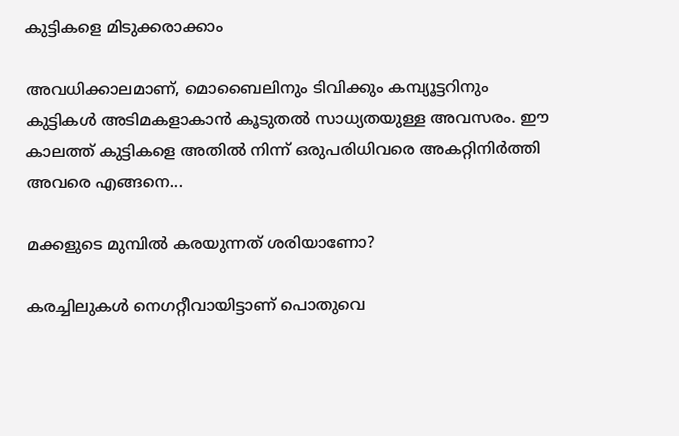കുട്ടികളെ മിടുക്കരാക്കാം

അവധിക്കാലമാണ്, മൊബൈലിനും ടിവിക്കും കമ്പ്യൂട്ടറിനും കുട്ടികൾ അടിമകളാകാൻ കൂടുതൽ സാധ്യതയുള്ള അവസരം. ഈ കാലത്ത് കുട്ടികളെ അതിൽ നിന്ന് ഒരുപരിധിവരെ അകറ്റിനിർത്തി അവരെ എങ്ങനെ...

മക്കളുടെ മുമ്പിൽ കരയുന്നത് ശരിയാണോ?

കരച്ചിലുകൾ നെഗറ്റീവായിട്ടാണ് പൊതുവെ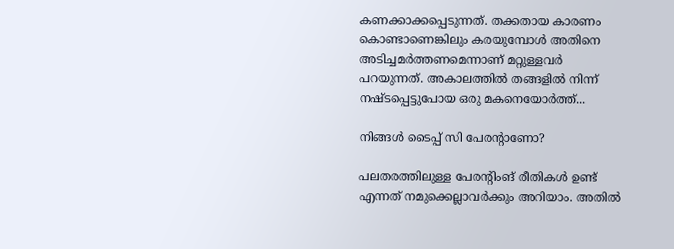കണക്കാക്കപ്പെടുന്നത്. തക്കതായ കാരണം കൊണ്ടാണെങ്കിലും കരയുമ്പോൾ അതിനെ അടിച്ചമർത്തണമെന്നാണ് മറ്റുള്ളവർ പറയുന്നത്. അകാലത്തിൽ തങ്ങളിൽ നിന്ന് നഷ്ടപ്പെട്ടുപോയ ഒരു മകനെയോർത്ത്...

നിങ്ങൾ ടൈപ്പ് സി പേരന്റാണോ?

പലതരത്തിലുള്ള പേരന്റിംങ് രീതികൾ ഉണ്ട് എന്നത് നമുക്കെല്ലാവർക്കും അറിയാം. അതിൽ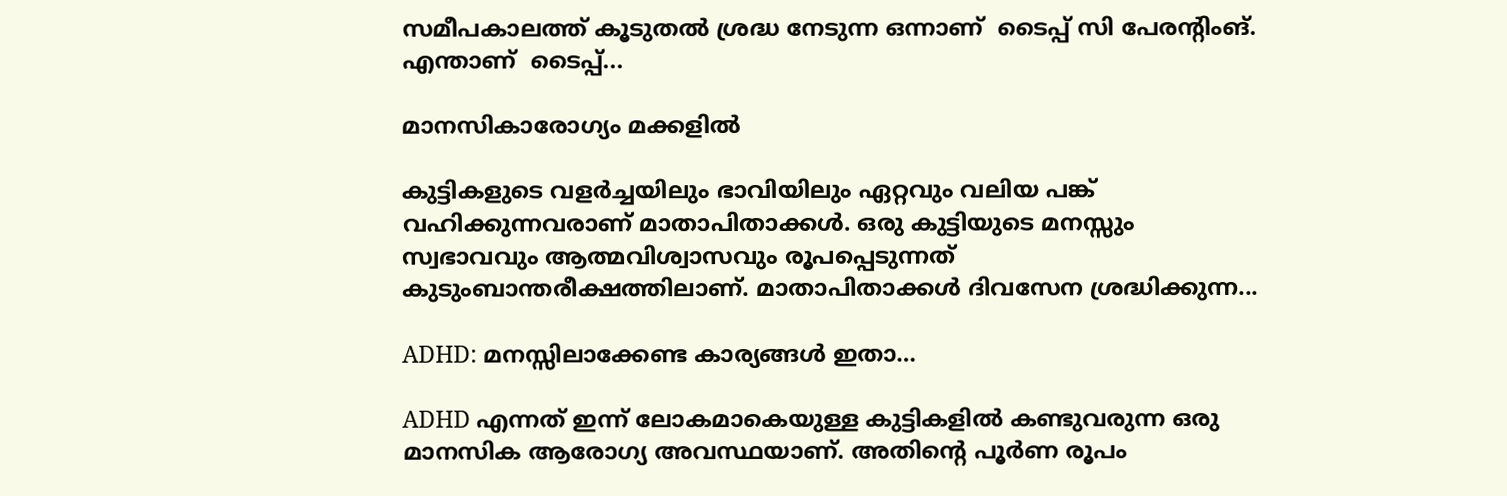സമീപകാലത്ത് കൂടുതൽ ശ്രദ്ധ നേടുന്ന ഒന്നാണ്  ടൈപ്പ് സി പേരന്റിംങ്. എന്താണ്  ടൈപ്പ്...

മാനസികാരോഗ്യം മക്കളിൽ

കുട്ടികളുടെ വളർച്ചയിലും ഭാവിയിലും ഏറ്റവും വലിയ പങ്ക് വഹിക്കുന്നവരാണ് മാതാപിതാക്കൾ. ഒരു കുട്ടിയുടെ മനസ്സും സ്വഭാവവും ആത്മവിശ്വാസവും രൂപപ്പെടുന്നത് കുടുംബാന്തരീക്ഷത്തിലാണ്. മാതാപിതാക്കൾ ദിവസേന ശ്രദ്ധിക്കുന്ന...

ADHD: മനസ്സിലാക്കേണ്ട കാര്യങ്ങൾ ഇതാ…

ADHD എന്നത് ഇന്ന് ലോകമാകെയുള്ള കുട്ടികളിൽ കണ്ടുവരുന്ന ഒരു മാനസിക ആരോഗ്യ അവസ്ഥയാണ്. അതിന്റെ പൂർണ രൂപം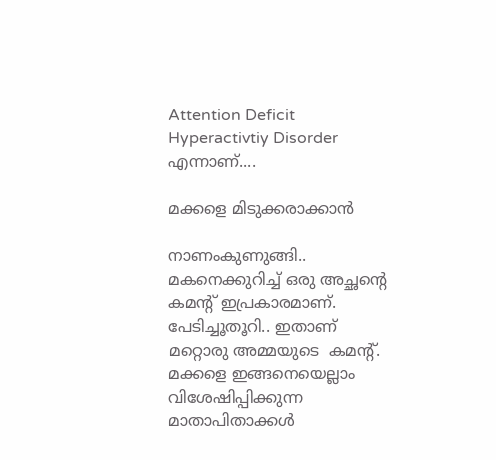Attention Deficit Hyperactivtiy Disorder എന്നാണ്....

മക്കളെ മിടുക്കരാക്കാൻ

നാണംകുണുങ്ങി.. മകനെക്കുറിച്ച് ഒരു അച്ഛന്റെ കമന്റ് ഇപ്രകാരമാണ്.  പേടിച്ചൂതൂറി.. ഇതാണ് മറ്റൊരു അമ്മയുടെ  കമന്റ്. മക്കളെ ഇങ്ങനെയെല്ലാം വിശേഷിപ്പിക്കുന്ന മാതാപിതാക്കൾ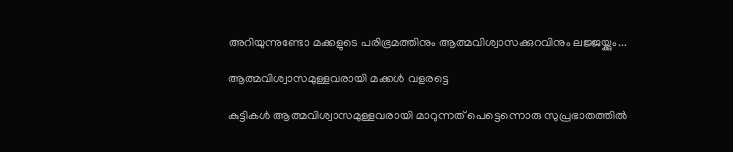അറിയുന്നുണ്ടോ മക്കളുടെ പരിഭ്രമത്തിനും ആത്മവിശ്വാസക്കുറവിനും ലജ്ജയ്ക്കും...

ആത്മവിശ്വാസമുള്ളവരായി മക്കൾ വളരട്ടെ

കുട്ടികൾ ആത്മവിശ്വാസമുള്ളവരായി മാറുന്നത് പെട്ടെന്നൊരു സുപ്രഭാതത്തിൽ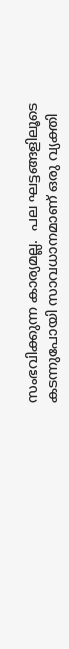സംഭവിക്കുന്ന കാര്യമല്ല.  പല ഘട്ടങ്ങളിലൂടെ കടന്നുപോയി സാവധാനമാണ് ഒരു വ്യക്തി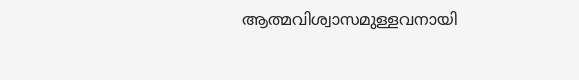ആത്മവിശ്വാസമുള്ളവനായി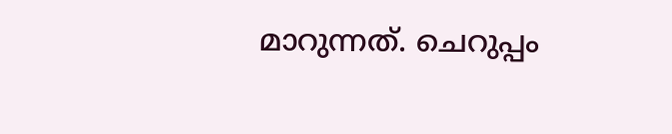മാറുന്നത്. ചെറുപ്പം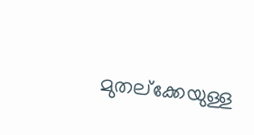മുതല്ക്കേയുള്ള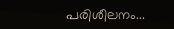പരിശീലനം...